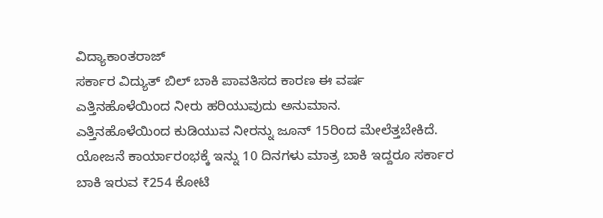ವಿದ್ಯಾಕಾಂತರಾಜ್
ಸರ್ಕಾರ ವಿದ್ಯುತ್ ಬಿಲ್ ಬಾಕಿ ಪಾವತಿಸದ ಕಾರಣ ಈ ವರ್ಷ ಎತ್ತಿನಹೊಳೆಯಿಂದ ನೀರು ಹರಿಯುವುದು ಅನುಮಾನ.
ಎತ್ತಿನಹೊಳೆಯಿಂದ ಕುಡಿಯುವ ನೀರನ್ನು ಜೂನ್ 15ರಿಂದ ಮೇಲೆತ್ತಬೇಕಿದೆ. ಯೋಜನೆ ಕಾರ್ಯಾರಂಭಕ್ಕೆ ಇನ್ನು 10 ದಿನಗಳು ಮಾತ್ರ ಬಾಕಿ ಇದ್ದರೂ ಸರ್ಕಾರ ಬಾಕಿ ಇರುವ ₹254 ಕೋಟಿ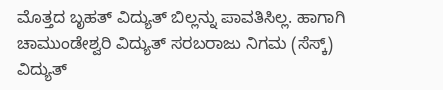ಮೊತ್ತದ ಬೃಹತ್ ವಿದ್ಯುತ್ ಬಿಲ್ಲನ್ನು ಪಾವತಿಸಿಲ್ಲ. ಹಾಗಾಗಿ ಚಾಮುಂಡೇಶ್ವರಿ ವಿದ್ಯುತ್ ಸರಬರಾಜು ನಿಗಮ (ಸೆಸ್ಕ್) ವಿದ್ಯುತ್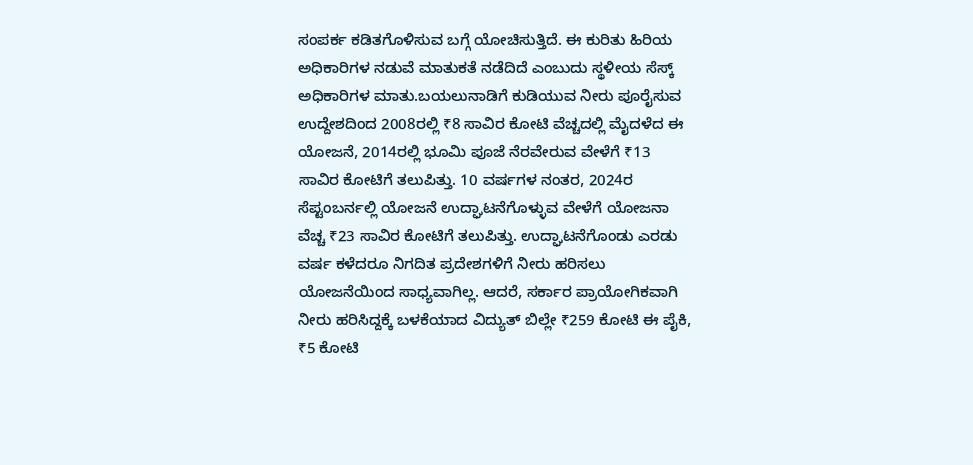ಸಂಪರ್ಕ ಕಡಿತಗೊಳಿಸುವ ಬಗ್ಗೆ ಯೋಚಿಸುತ್ತಿದೆ. ಈ ಕುರಿತು ಹಿರಿಯ ಅಧಿಕಾರಿಗಳ ನಡುವೆ ಮಾತುಕತೆ ನಡೆದಿದೆ ಎಂಬುದು ಸ್ಥಳೀಯ ಸೆಸ್ಕ್ ಅಧಿಕಾರಿಗಳ ಮಾತು.ಬಯಲುನಾಡಿಗೆ ಕುಡಿಯುವ ನೀರು ಪೂರೈಸುವ ಉದ್ದೇಶದಿಂದ 2008ರಲ್ಲಿ ₹8 ಸಾವಿರ ಕೋಟಿ ವೆಚ್ಚದಲ್ಲಿ ಮೈದಳೆದ ಈ ಯೋಜನೆ, 2014ರಲ್ಲಿ ಭೂಮಿ ಪೂಜೆ ನೆರವೇರುವ ವೇಳೆಗೆ ₹13 ಸಾವಿರ ಕೋಟಿಗೆ ತಲುಪಿತ್ತು. 10 ವರ್ಷಗಳ ನಂತರ, 2024ರ ಸೆಪ್ಟಂಬರ್ನಲ್ಲಿ ಯೋಜನೆ ಉದ್ಘಾಟನೆಗೊಳ್ಳುವ ವೇಳೆಗೆ ಯೋಜನಾ ವೆಚ್ಚ ₹23 ಸಾವಿರ ಕೋಟಿಗೆ ತಲುಪಿತ್ತು. ಉದ್ಘಾಟನೆಗೊಂಡು ಎರಡು ವರ್ಷ ಕಳೆದರೂ ನಿಗದಿತ ಪ್ರದೇಶಗಳಿಗೆ ನೀರು ಹರಿಸಲು ಯೋಜನೆಯಿಂದ ಸಾಧ್ಯವಾಗಿಲ್ಲ. ಆದರೆ, ಸರ್ಕಾರ ಪ್ರಾಯೋಗಿಕವಾಗಿ ನೀರು ಹರಿಸಿದ್ದಕ್ಕೆ ಬಳಕೆಯಾದ ವಿದ್ಯುತ್ ಬಿಲ್ಲೇ ₹259 ಕೋಟಿ ಈ ಪೈಕಿ, ₹5 ಕೋಟಿ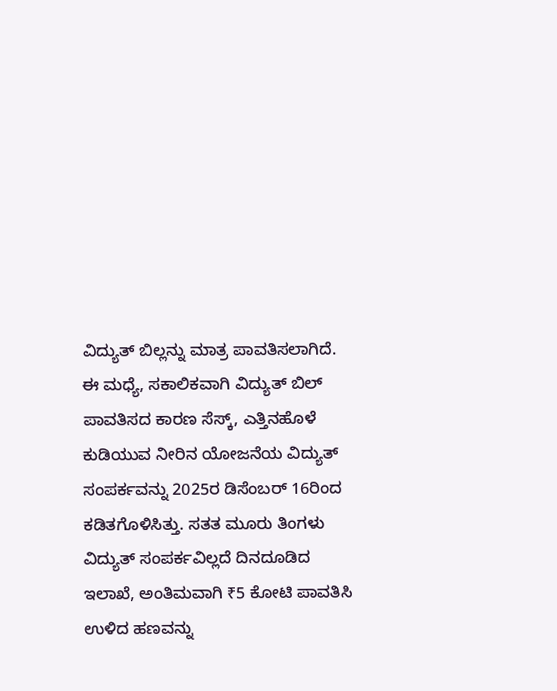ವಿದ್ಯುತ್ ಬಿಲ್ಲನ್ನು ಮಾತ್ರ ಪಾವತಿಸಲಾಗಿದೆ.
ಈ ಮಧ್ಯೆ, ಸಕಾಲಿಕವಾಗಿ ವಿದ್ಯುತ್ ಬಿಲ್ ಪಾವತಿಸದ ಕಾರಣ ಸೆಸ್ಕ್, ಎತ್ತಿನಹೊಳೆ ಕುಡಿಯುವ ನೀರಿನ ಯೋಜನೆಯ ವಿದ್ಯುತ್ ಸಂಪರ್ಕವನ್ನು 2025ರ ಡಿಸೆಂಬರ್ 16ರಿಂದ ಕಡಿತಗೊಳಿಸಿತ್ತು. ಸತತ ಮೂರು ತಿಂಗಳು ವಿದ್ಯುತ್ ಸಂಪರ್ಕವಿಲ್ಲದೆ ದಿನದೂಡಿದ ಇಲಾಖೆ, ಅಂತಿಮವಾಗಿ ₹5 ಕೋಟಿ ಪಾವತಿಸಿ ಉಳಿದ ಹಣವನ್ನು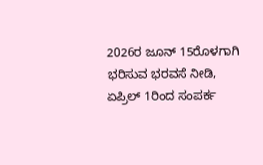2026ರ ಜೂನ್ 15ರೊಳಗಾಗಿ ಭರಿಸುವ ಭರವಸೆ ನೀಡಿ, ಏಪ್ರಿಲ್ 1ರಿಂದ ಸಂಪರ್ಕ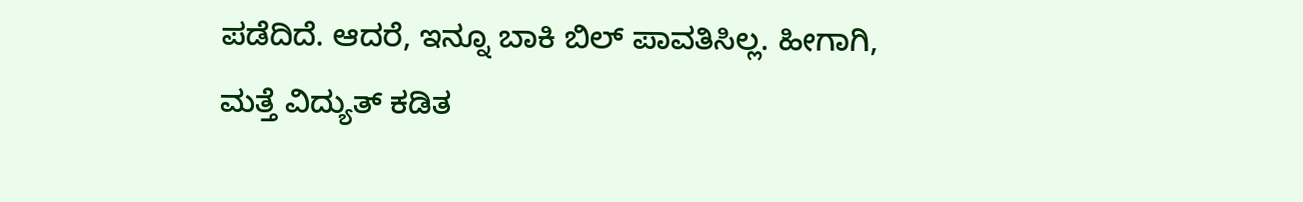ಪಡೆದಿದೆ. ಆದರೆ, ಇನ್ನೂ ಬಾಕಿ ಬಿಲ್ ಪಾವತಿಸಿಲ್ಲ. ಹೀಗಾಗಿ, ಮತ್ತೆ ವಿದ್ಯುತ್ ಕಡಿತ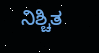ನಿಶ್ಚಿತ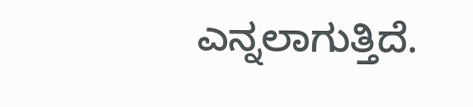ಎನ್ನಲಾಗುತ್ತಿದೆ.